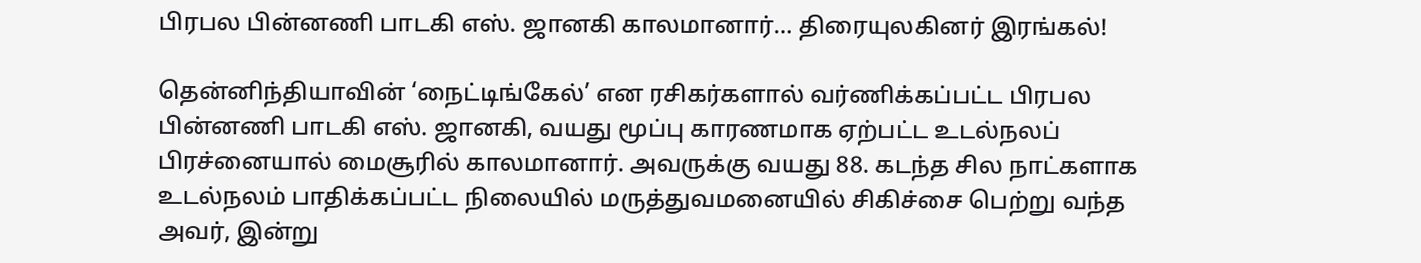பிரபல பின்னணி பாடகி எஸ். ஜானகி காலமானார்… திரையுலகினர் இரங்கல்!

தென்னிந்தியாவின் ‘நைட்டிங்கேல்’ என ரசிகர்களால் வர்ணிக்கப்பட்ட பிரபல பின்னணி பாடகி எஸ். ஜானகி, வயது மூப்பு காரணமாக ஏற்பட்ட உடல்நலப் பிரச்னையால் மைசூரில் காலமானார். அவருக்கு வயது 88. கடந்த சில நாட்களாக உடல்நலம் பாதிக்கப்பட்ட நிலையில் மருத்துவமனையில் சிகிச்சை பெற்று வந்த அவர், இன்று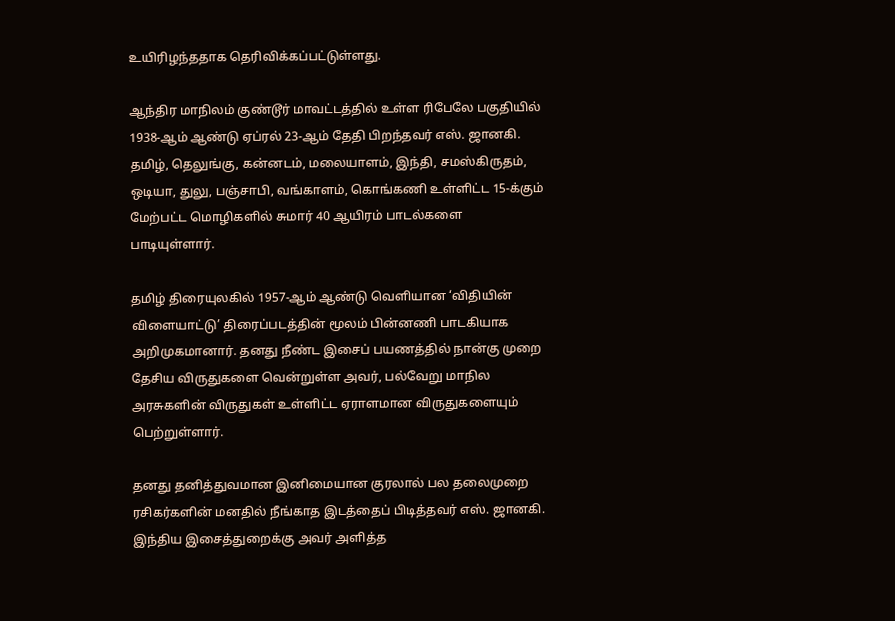உயிரிழந்ததாக தெரிவிக்கப்பட்டுள்ளது.

ஆந்திர மாநிலம் குண்டூர் மாவட்டத்தில் உள்ள ரிபேலே பகுதியில் 1938-ஆம் ஆண்டு ஏப்ரல் 23-ஆம் தேதி பிறந்தவர் எஸ். ஜானகி. தமிழ், தெலுங்கு, கன்னடம், மலையாளம், இந்தி, சமஸ்கிருதம், ஒடியா, துலு, பஞ்சாபி, வங்காளம், கொங்கணி உள்ளிட்ட 15-க்கும் மேற்பட்ட மொழிகளில் சுமார் 40 ஆயிரம் பாடல்களை பாடியுள்ளார்.

தமிழ் திரையுலகில் 1957-ஆம் ஆண்டு வெளியான ‘விதியின் விளையாட்டு’ திரைப்படத்தின் மூலம் பின்னணி பாடகியாக அறிமுகமானார். தனது நீண்ட இசைப் பயணத்தில் நான்கு முறை தேசிய விருதுகளை வென்றுள்ள அவர், பல்வேறு மாநில அரசுகளின் விருதுகள் உள்ளிட்ட ஏராளமான விருதுகளையும் பெற்றுள்ளார்.

தனது தனித்துவமான இனிமையான குரலால் பல தலைமுறை ரசிகர்களின் மனதில் நீங்காத இடத்தைப் பிடித்தவர் எஸ். ஜானகி. இந்திய இசைத்துறைக்கு அவர் அளித்த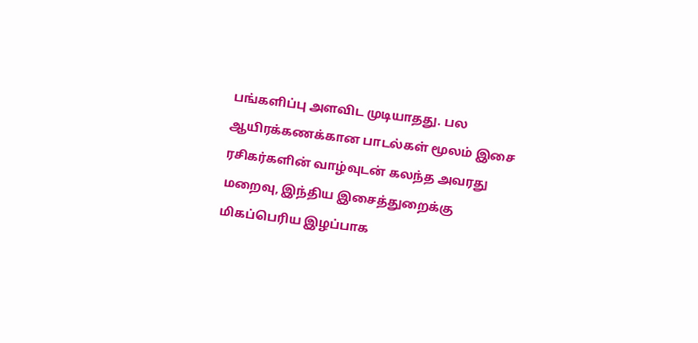பங்களிப்பு அளவிட முடியாதது. பல ஆயிரக்கணக்கான பாடல்கள் மூலம் இசை ரசிகர்களின் வாழ்வுடன் கலந்த அவரது மறைவு, இந்திய இசைத்துறைக்கு மிகப்பெரிய இழப்பாக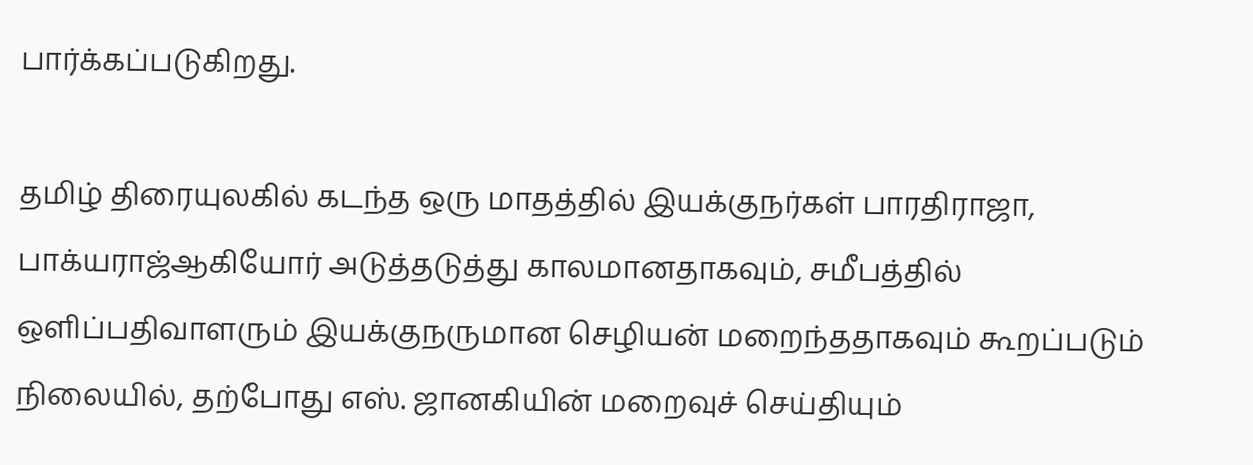பார்க்கப்படுகிறது.

தமிழ் திரையுலகில் கடந்த ஒரு மாதத்தில் இயக்குநர்கள் பாரதிராஜா, பாக்யராஜ்ஆகியோர் அடுத்தடுத்து காலமானதாகவும், சமீபத்தில் ஒளிப்பதிவாளரும் இயக்குநருமான செழியன் மறைந்ததாகவும் கூறப்படும் நிலையில், தற்போது எஸ். ஜானகியின் மறைவுச் செய்தியும்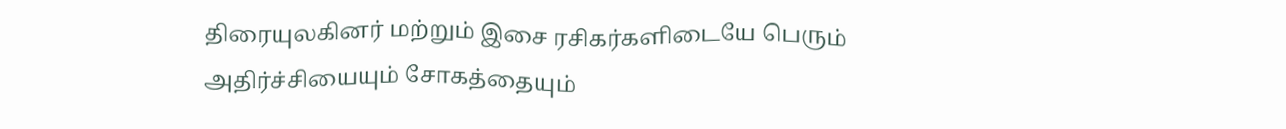திரையுலகினர் மற்றும் இசை ரசிகர்களிடையே பெரும் அதிர்ச்சியையும் சோகத்தையும்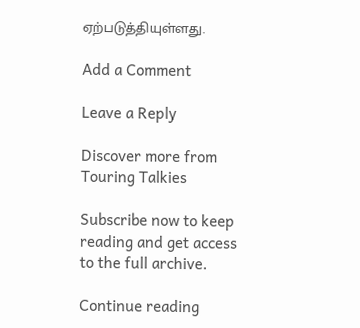ஏற்படுத்தியுள்ளது.

Add a Comment

Leave a Reply

Discover more from Touring Talkies

Subscribe now to keep reading and get access to the full archive.

Continue reading